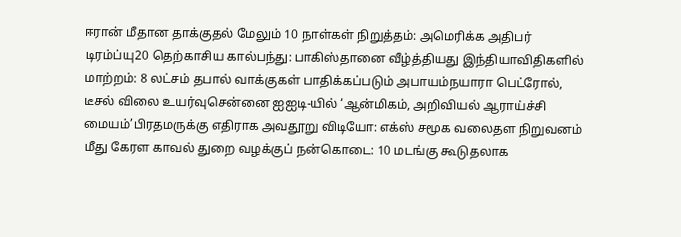ஈரான் மீதான தாக்குதல் மேலும் 10 நாள்கள் நிறுத்தம்: அமெரிக்க அதிபர் டிரம்ப்யு20 தெற்காசிய கால்பந்து: பாகிஸ்தானை வீழ்த்தியது இந்தியாவிதிகளில் மாற்றம்: 8 லட்சம் தபால் வாக்குகள் பாதிக்கப்படும் அபாயம்நயாரா பெட்ரோல், டீசல் விலை உயர்வுசென்னை ஐஐடி-யில் ‘ஆன்மிகம், அறிவியல் ஆராய்ச்சி மையம்’பிரதமருக்கு எதிராக அவதூறு விடியோ: எக்ஸ் சமூக வலைதள நிறுவனம் மீது கேரள காவல் துறை வழக்குப் நன்கொடை: 10 மடங்கு கூடுதலாக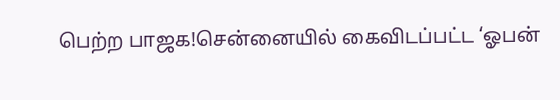பெற்ற பாஜக!சென்னையில் கைவிடப்பட்ட ‘ஓபன்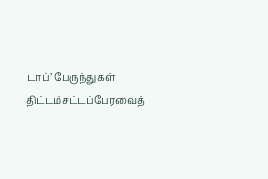டாப்’ பேருந்துகள் திட்டம்சட்டப்பேரவைத்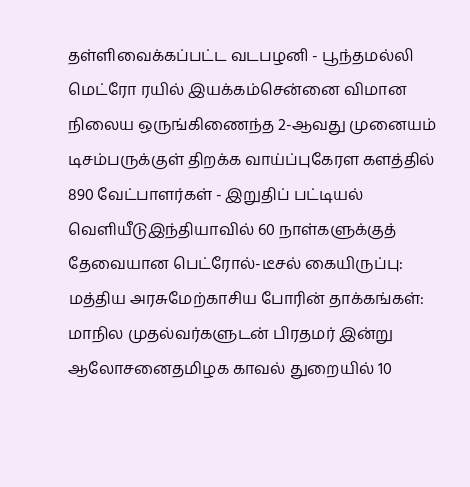தள்ளிவைக்கப்பட்ட வடபழனி - பூந்தமல்லி மெட்ரோ ரயில் இயக்கம்சென்னை விமான நிலைய ஒருங்கிணைந்த 2-ஆவது முனையம் டிசம்பருக்குள் திறக்க வாய்ப்புகேரள களத்தில் 890 வேட்பாளர்கள் - இறுதிப் பட்டியல் வெளியீடுஇந்தியாவில் 60 நாள்களுக்குத் தேவையான பெட்ரோல்-டீசல் கையிருப்பு: மத்திய அரசுமேற்காசிய போரின் தாக்கங்கள்: மாநில முதல்வர்களுடன் பிரதமர் இன்று ஆலோசனைதமிழக காவல் துறையில் 10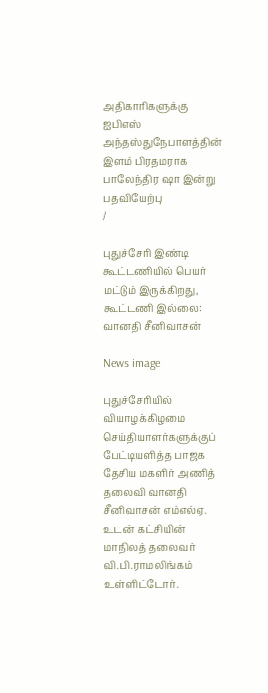அதிகாரிகளுக்கு ஐபிஎஸ் அந்தஸ்துநேபாளத்தின் இளம் பிரதமராக பாலேந்திர ஷா இன்று பதவியேற்பு
/

புதுச்சேரி இண்டி கூட்டணியில் பெயர் மட்டும் இருக்கிறது, கூட்டணி இல்லை: வானதி சீனிவாசன்

News image

புதுச்சேரியில் வியாழக்கிழமை செய்தியாளர்களுக்குப் பேட்டியளித்த பாஜக தேசிய மகளிர் அணித் தலைவி வானதி சீனிவாசன் எம்எல்ஏ. உடன் கட்சியின் மாநிலத் தலைவர் வி.பி.ராமலிங்கம் உள்ளிட்டோர்.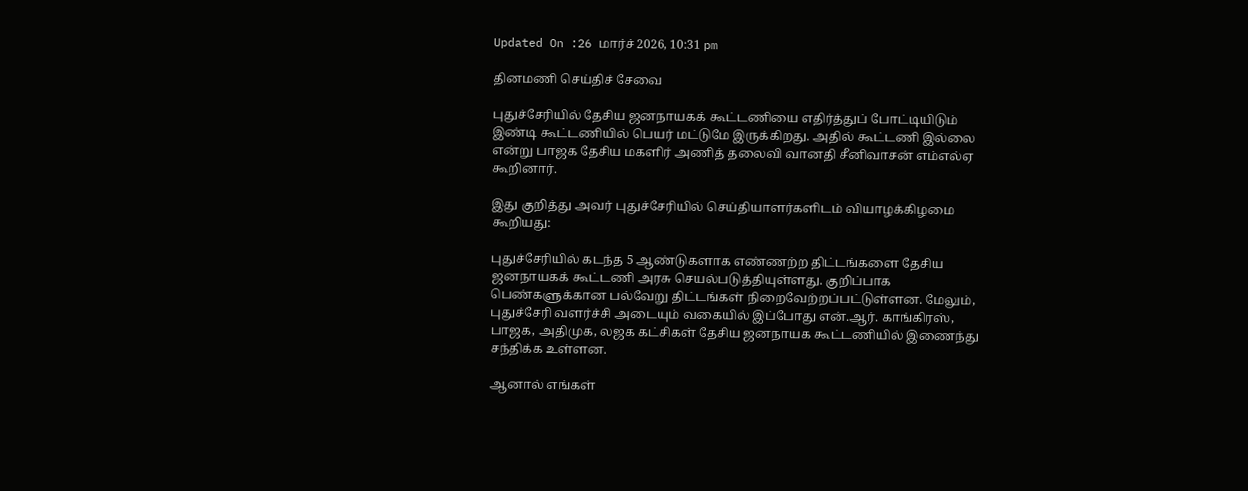Updated On :26 மார்ச் 2026, 10:31 pm

தினமணி செய்திச் சேவை

புதுச்சேரியில் தேசிய ஜனநாயகக் கூட்டணியை எதிர்த்துப் போட்டியிடும் இண்டி கூட்டணியில் பெயர் மட்டுமே இருக்கிறது. அதில் கூட்டணி இல்லை என்று பாஜக தேசிய மகளிர் அணித் தலைவி வானதி சீனிவாசன் எம்எல்ஏ கூறினார்.

இது குறித்து அவர் புதுச்சேரியில் செய்தியாளர்களிடம் வியாழக்கிழமை கூறியது:

புதுச்சேரியில் கடந்த 5 ஆண்டுகளாக எண்ணற்ற திட்டங்களை தேசிய ஜனநாயகக் கூட்டணி அரசு செயல்படுத்தியுள்ளது. குறிப்பாக பெண்களுக்கான பல்வேறு திட்டங்கள் நிறைவேற்றப்பட்டுள்ளன. மேலும், புதுச்சேரி வளர்ச்சி அடையும் வகையில் இப்போது என்.ஆர். காங்கிரஸ், பாஜக, அதிமுக, லஜக கட்சிகள் தேசிய ஜனநாயக கூட்டணியில் இணைந்து சந்திக்க உள்ளன.

ஆனால் எங்கள்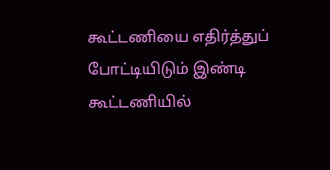கூட்டணியை எதிர்த்துப் போட்டியிடும் இண்டி கூட்டணியில்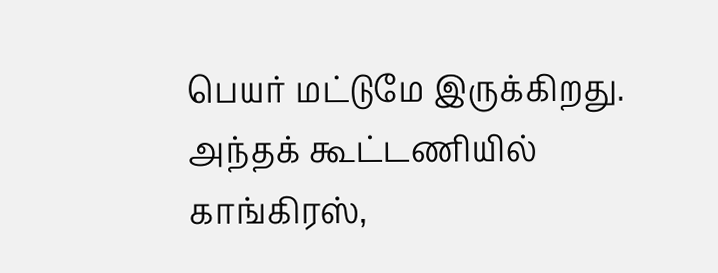பெயர் மட்டுமே இருக்கிறது. அந்தக் கூட்டணியில் காங்கிரஸ்,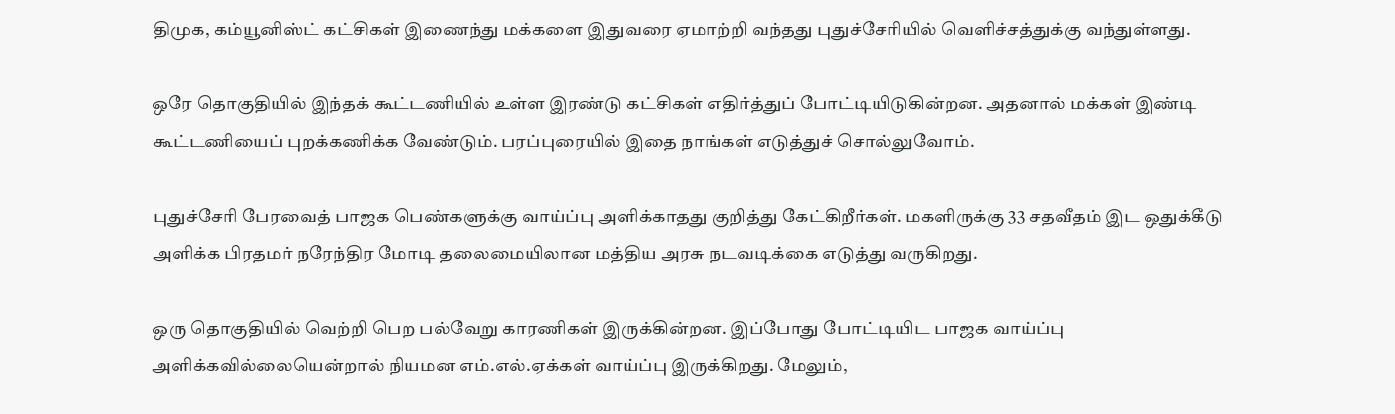திமுக, கம்யூனிஸ்ட் கட்சிகள் இணைந்து மக்களை இதுவரை ஏமாற்றி வந்தது புதுச்சேரியில் வெளிச்சத்துக்கு வந்துள்ளது.

ஒரே தொகுதியில் இந்தக் கூட்டணியில் உள்ள இரண்டு கட்சிகள் எதிர்த்துப் போட்டியிடுகின்றன. அதனால் மக்கள் இண்டி கூட்டணியைப் புறக்கணிக்க வேண்டும். பரப்புரையில் இதை நாங்கள் எடுத்துச் சொல்லுவோம்.

புதுச்சேரி பேரவைத் பாஜக பெண்களுக்கு வாய்ப்பு அளிக்காதது குறித்து கேட்கிறீர்கள். மகளிருக்கு 33 சதவீதம் இட ஒதுக்கீடு அளிக்க பிரதமர் நரேந்திர மோடி தலைமையிலான மத்திய அரசு நடவடிக்கை எடுத்து வருகிறது.

ஒரு தொகுதியில் வெற்றி பெற பல்வேறு காரணிகள் இருக்கின்றன. இப்போது போட்டியிட பாஜக வாய்ப்பு அளிக்கவில்லையென்றால் நியமன எம்.எல்.ஏக்கள் வாய்ப்பு இருக்கிறது. மேலும்,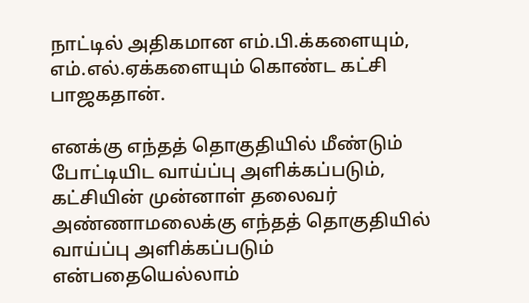நாட்டில் அதிகமான எம்.பி.க்களையும், எம்.எல்.ஏக்களையும் கொண்ட கட்சி பாஜகதான்.

எனக்கு எந்தத் தொகுதியில் மீண்டும் போட்டியிட வாய்ப்பு அளிக்கப்படும், கட்சியின் முன்னாள் தலைவர் அண்ணாமலைக்கு எந்தத் தொகுதியில் வாய்ப்பு அளிக்கப்படும் என்பதையெல்லாம்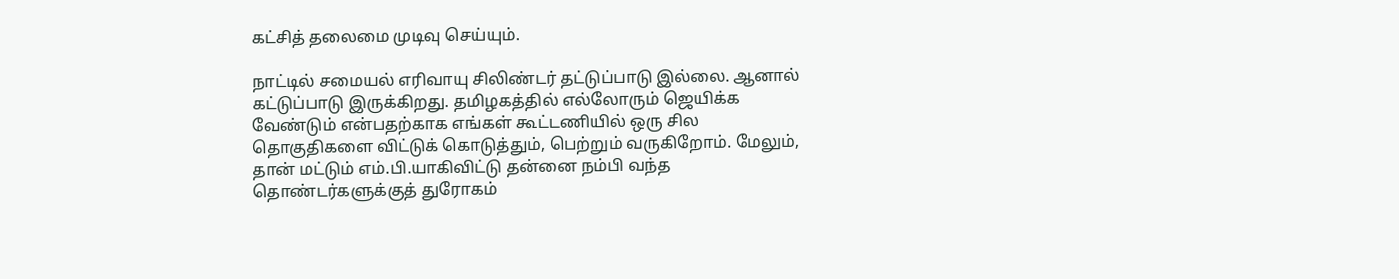கட்சித் தலைமை முடிவு செய்யும்.

நாட்டில் சமையல் எரிவாயு சிலிண்டர் தட்டுப்பாடு இல்லை. ஆனால் கட்டுப்பாடு இருக்கிறது. தமிழகத்தில் எல்லோரும் ஜெயிக்க வேண்டும் என்பதற்காக எங்கள் கூட்டணியில் ஒரு சில தொகுதிகளை விட்டுக் கொடுத்தும், பெற்றும் வருகிறோம். மேலும், தான் மட்டும் எம்.பி.யாகிவிட்டு தன்னை நம்பி வந்த தொண்டர்களுக்குத் துரோகம்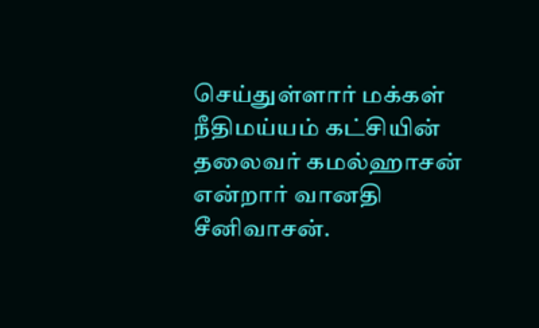செய்துள்ளார் மக்கள் நீதிமய்யம் கட்சியின் தலைவர் கமல்ஹாசன் என்றார் வானதி சீனிவாசன்.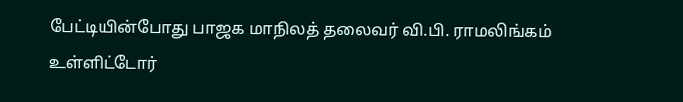பேட்டியின்போது பாஜக மாநிலத் தலைவர் வி.பி. ராமலிங்கம் உள்ளிட்டோர்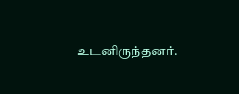உடனிருந்தனர்.